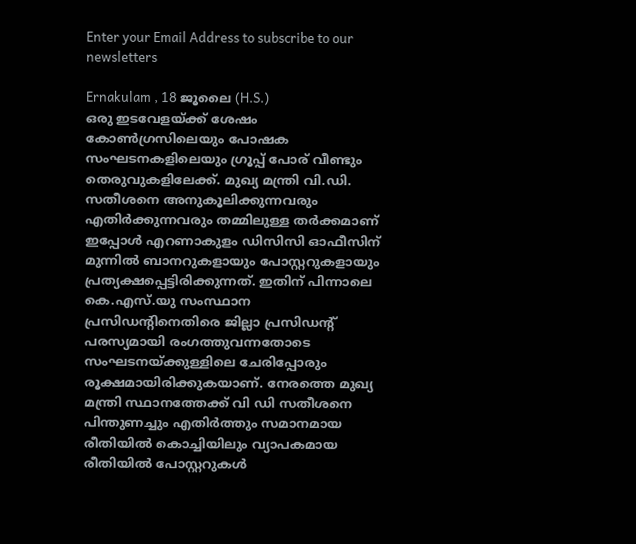Enter your Email Address to subscribe to our newsletters

Ernakulam , 18 ജൂലൈ (H.S.)
ഒരു ഇടവേളയ്ക്ക് ശേഷം കോൺഗ്രസിലെയും പോഷക സംഘടനകളിലെയും ഗ്രൂപ്പ് പോര് വീണ്ടും തെരുവുകളിലേക്ക്. മുഖ്യ മന്ത്രി വി.ഡി. സതീശനെ അനുകൂലിക്കുന്നവരും എതിർക്കുന്നവരും തമ്മിലുള്ള തർക്കമാണ് ഇപ്പോൾ എറണാകുളം ഡിസിസി ഓഫീസിന് മുന്നിൽ ബാനറുകളായും പോസ്റ്ററുകളായും പ്രത്യക്ഷപ്പെട്ടിരിക്കുന്നത്. ഇതിന് പിന്നാലെ കെ.എസ്.യു സംസ്ഥാന പ്രസിഡൻ്റിനെതിരെ ജില്ലാ പ്രസിഡൻ്റ് പരസ്യമായി രംഗത്തുവന്നതോടെ സംഘടനയ്ക്കുള്ളിലെ ചേരിപ്പോരും രൂക്ഷമായിരിക്കുകയാണ്. നേരത്തെ മുഖ്യ മന്ത്രി സ്ഥാനത്തേക്ക് വി ഡി സതീശനെ പിന്തുണച്ചും എതിർത്തും സമാനമായ രീതിയിൽ കൊച്ചിയിലും വ്യാപകമായ രീതിയിൽ പോസ്റ്ററുകൾ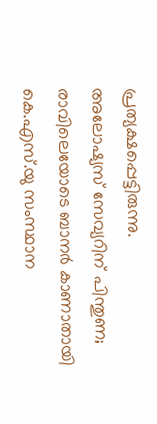പ്രത്യക്ഷപ്പെട്ടിരുന്നു.
അലോഷ്യസ് സേവ്യറിന് പിന്തുണ; രാവിലെയോടെ ബാനർ കാണാതായി
കെ.എസ്.യു സംസ്ഥാന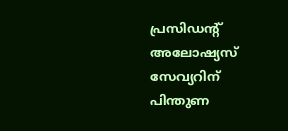പ്രസിഡൻ്റ് അലോഷ്യസ് സേവ്യറിന് പിന്തുണ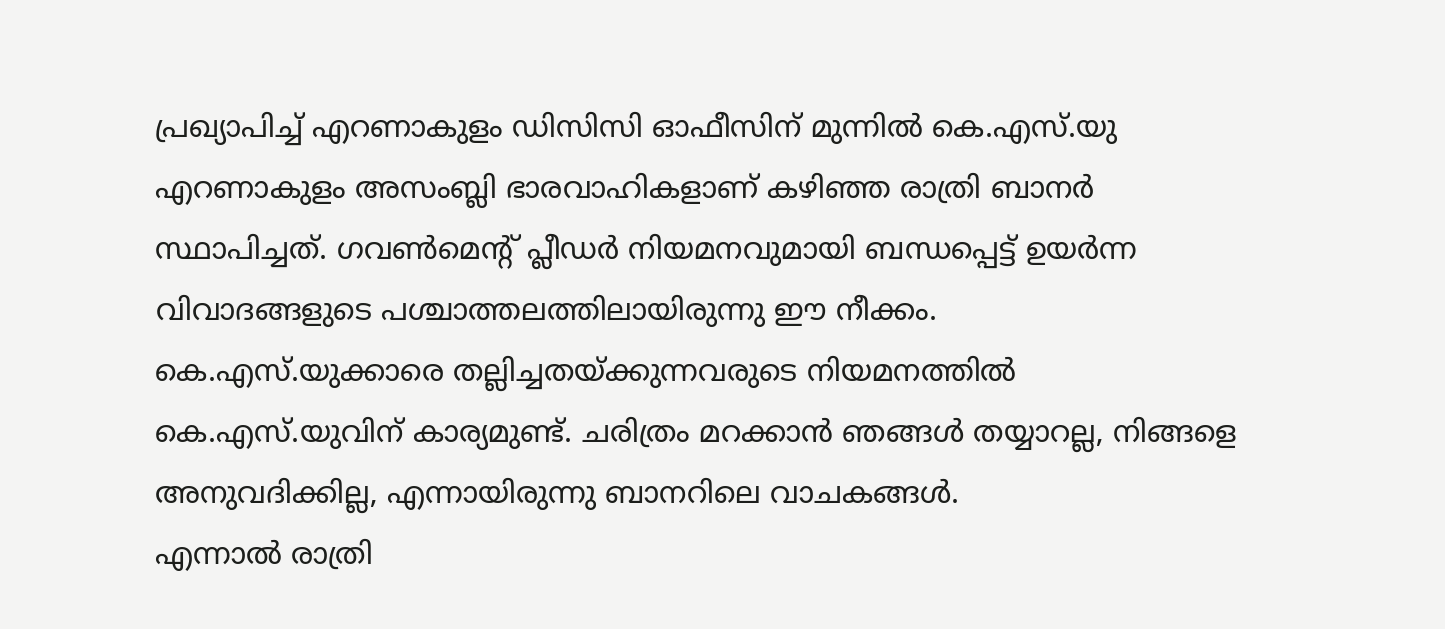പ്രഖ്യാപിച്ച് എറണാകുളം ഡിസിസി ഓഫീസിന് മുന്നിൽ കെ.എസ്.യു എറണാകുളം അസംബ്ലി ഭാരവാഹികളാണ് കഴിഞ്ഞ രാത്രി ബാനർ സ്ഥാപിച്ചത്. ഗവൺമെൻ്റ് പ്ലീഡർ നിയമനവുമായി ബന്ധപ്പെട്ട് ഉയർന്ന വിവാദങ്ങളുടെ പശ്ചാത്തലത്തിലായിരുന്നു ഈ നീക്കം.
കെ.എസ്.യുക്കാരെ തല്ലിച്ചതയ്ക്കുന്നവരുടെ നിയമനത്തിൽ കെ.എസ്.യുവിന് കാര്യമുണ്ട്. ചരിത്രം മറക്കാൻ ഞങ്ങൾ തയ്യാറല്ല, നിങ്ങളെ അനുവദിക്കില്ല, എന്നായിരുന്നു ബാനറിലെ വാചകങ്ങൾ.
എന്നാൽ രാത്രി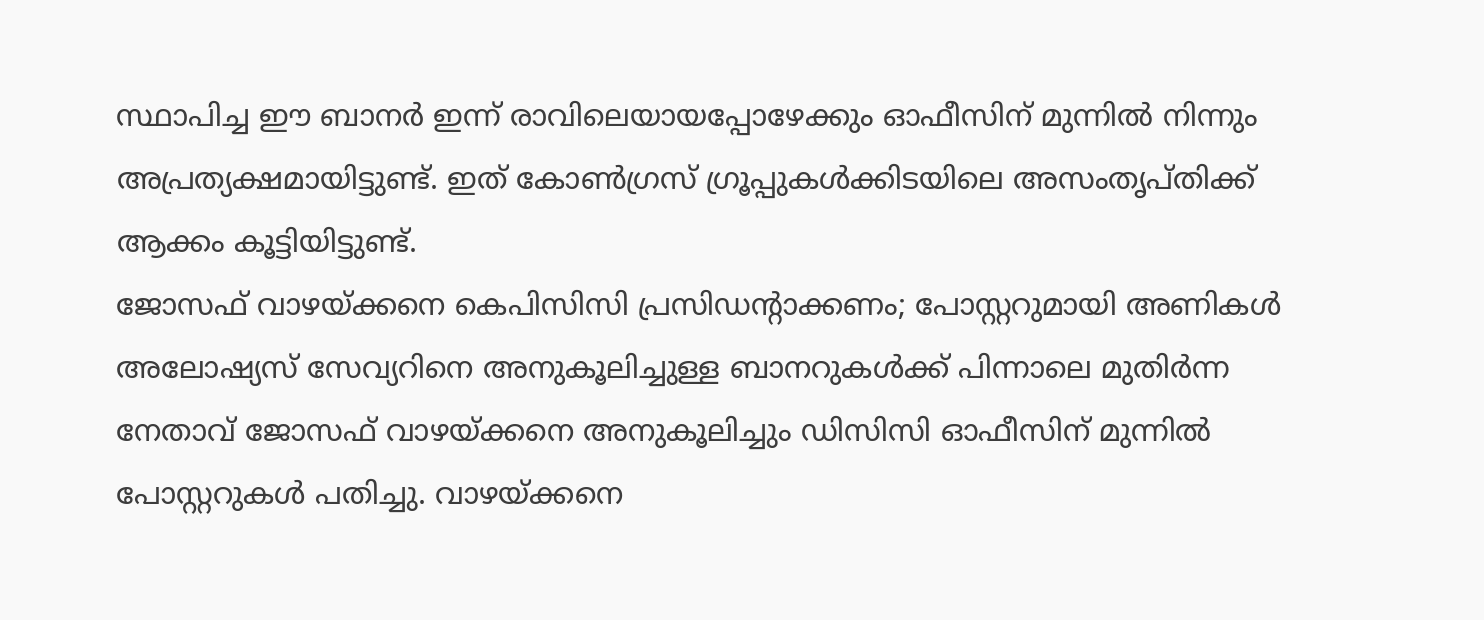സ്ഥാപിച്ച ഈ ബാനർ ഇന്ന് രാവിലെയായപ്പോഴേക്കും ഓഫീസിന് മുന്നിൽ നിന്നും അപ്രത്യക്ഷമായിട്ടുണ്ട്. ഇത് കോൺഗ്രസ് ഗ്രൂപ്പുകൾക്കിടയിലെ അസംതൃപ്തിക്ക് ആക്കം കൂട്ടിയിട്ടുണ്ട്.
ജോസഫ് വാഴയ്ക്കനെ കെപിസിസി പ്രസിഡൻ്റാക്കണം; പോസ്റ്ററുമായി അണികൾ
അലോഷ്യസ് സേവ്യറിനെ അനുകൂലിച്ചുള്ള ബാനറുകൾക്ക് പിന്നാലെ മുതിർന്ന നേതാവ് ജോസഫ് വാഴയ്ക്കനെ അനുകൂലിച്ചും ഡിസിസി ഓഫീസിന് മുന്നിൽ പോസ്റ്ററുകൾ പതിച്ചു. വാഴയ്ക്കനെ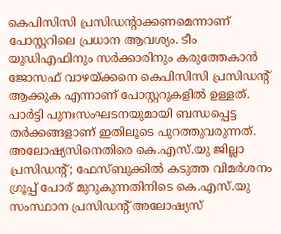കെപിസിസി പ്രസിഡൻ്റാക്കണമെന്നാണ് പോസ്റ്ററിലെ പ്രധാന ആവശ്യം. ടീം യുഡിഎഫിനും സർക്കാരിനും കരുത്തേകാൻ ജോസഫ് വാഴയ്ക്കനെ കെപിസിസി പ്രസിഡൻ്റ് ആക്കുക എന്നാണ് പോസ്റ്ററുകളിൽ ഉള്ളത്. പാർട്ടി പുനഃസംഘടനയുമായി ബന്ധപ്പെട്ട തർക്കങ്ങളാണ് ഇതിലൂടെ പുറത്തുവരുന്നത്.
അലോഷ്യസിനെതിരെ കെ.എസ്.യു ജില്ലാ പ്രസിഡൻ്റ്; ഫേസ്ബുക്കിൽ കടുത്ത വിമർശനം
ഗ്രൂപ്പ് പോര് മുറുകുന്നതിനിടെ കെ.എസ്.യു സംസ്ഥാന പ്രസിഡൻ്റ് അലോഷ്യസ്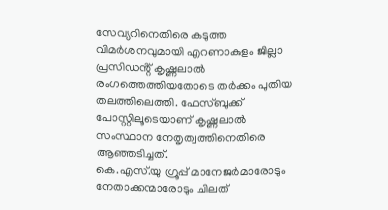സേവ്യറിനെതിരെ കടുത്ത വിമർശനവുമായി എറണാകുളം ജില്ലാ പ്രസിഡൻ്റ് കൃഷ്ണലാൽ രംഗത്തെത്തിയതോടെ തർക്കം പുതിയ തലത്തിലെത്തി. ഫേസ്ബുക്ക് പോസ്റ്റിലൂടെയാണ് കൃഷ്ണലാൽ സംസ്ഥാന നേതൃത്വത്തിനെതിരെ ആഞ്ഞടിച്ചത്.
കെ.എസ്.യു ഗ്രൂപ്പ് മാനേജർമാരോടും നേതാക്കന്മാരോടും ചിലത്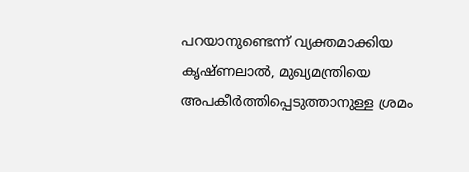പറയാനുണ്ടെന്ന് വ്യക്തമാക്കിയ കൃഷ്ണലാൽ, മുഖ്യമന്ത്രിയെ അപകീർത്തിപ്പെടുത്താനുള്ള ശ്രമം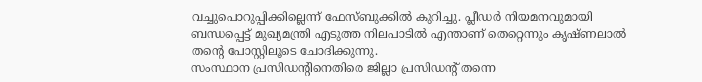വച്ചുപൊറുപ്പിക്കില്ലെന്ന് ഫേസ്ബുക്കിൽ കുറിച്ചു. പ്ലീഡർ നിയമനവുമായി ബന്ധപ്പെട്ട് മുഖ്യമന്ത്രി എടുത്ത നിലപാടിൽ എന്താണ് തെറ്റെന്നും കൃഷ്ണലാൽ തൻ്റെ പോസ്റ്റിലൂടെ ചോദിക്കുന്നു.
സംസ്ഥാന പ്രസിഡൻ്റിനെതിരെ ജില്ലാ പ്രസിഡൻ്റ് തന്നെ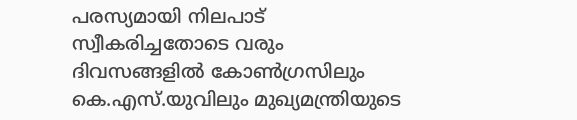പരസ്യമായി നിലപാട് സ്വീകരിച്ചതോടെ വരും ദിവസങ്ങളിൽ കോൺഗ്രസിലും കെ.എസ്.യുവിലും മുഖ്യമന്ത്രിയുടെ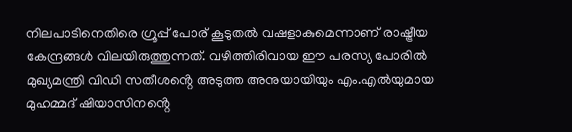നിലപാടിനെതിരെ ഗ്രൂപ്പ് പോര് കൂടുതൽ വഷളാകുമെന്നാണ് രാഷ്ട്രീയ കേന്ദ്രങ്ങൾ വിലയിരുത്തുന്നത്. വഴിത്തിരിവായ ഈ പരസ്യ പോരിൽ മുഖ്യമന്ത്രി വിഡി സതീശൻ്റെ അടുത്ത അനുയായിയും എം.എൽയുമായ മുഹമ്മദ് ഷിയാസിനൻ്റെ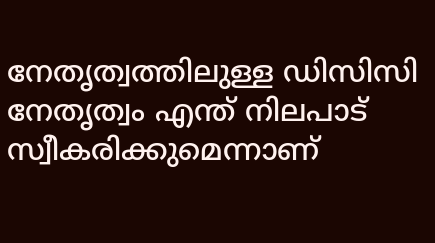നേതൃത്വത്തിലുള്ള ഡിസിസി നേതൃത്വം എന്ത് നിലപാട് സ്വീകരിക്കുമെന്നാണ്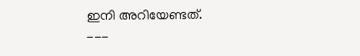ഇനി അറിയേണ്ടത്.
---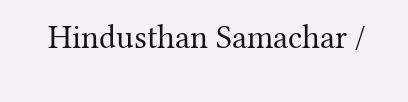Hindusthan Samachar /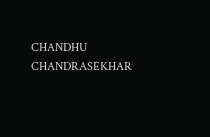CHANDHU CHANDRASEKHAR